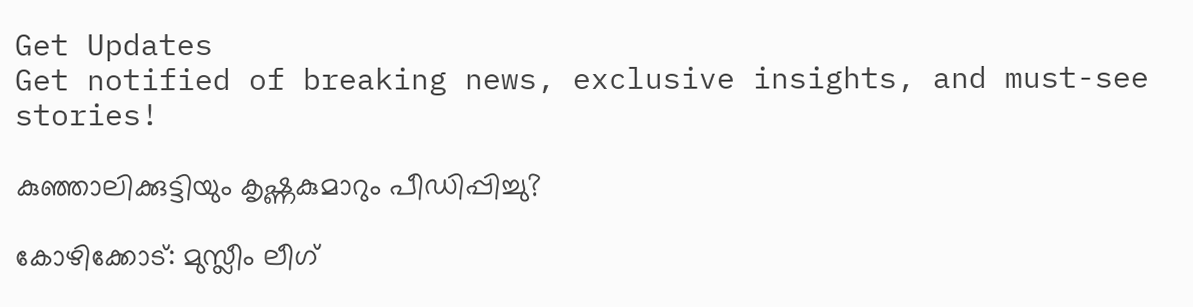Get Updates
Get notified of breaking news, exclusive insights, and must-see stories!

കുഞ്ഞാലിക്കുട്ടിയും കൃഷ്ണകുമാറും പീഡിപ്പിച്ചു?

കോഴിക്കോട്: മുസ്ലീം ലീഗ്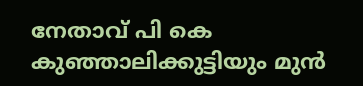നേതാവ് പി കെ കുഞ്ഞാലിക്കുട്ടിയും മുന്‍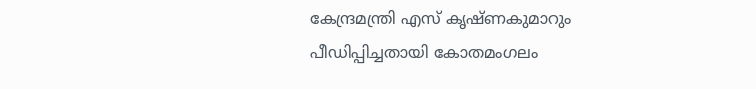കേന്ദ്രമന്ത്രി എസ് കൃഷ്ണകുമാറും പീഡിപ്പിച്ചതായി കോതമംഗലം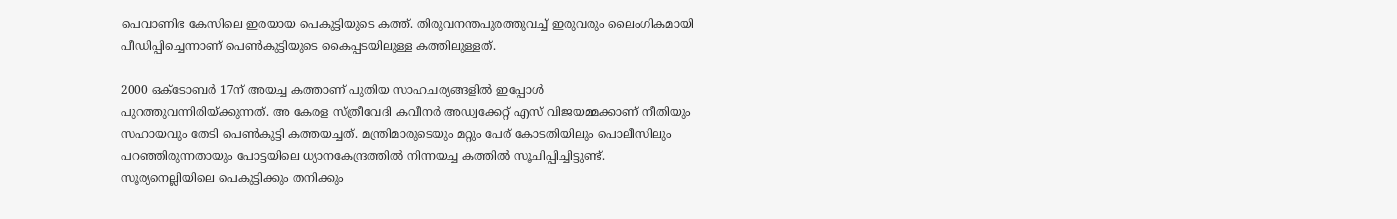പെവാണിഭ കേസിലെ ഇരയായ പെകുട്ടിയുടെ കത്ത്. തിരുവനന്തപുരത്തുവച്ച് ഇരുവരും ലൈംഗികമായി പീഡിപ്പിച്ചെന്നാണ് പെണ്‍കുട്ടിയുടെ കൈപ്പടയിലുള്ള കത്തിലുള്ളത്.

2000 ഒക്ടോബര്‍ 17ന് അയച്ച കത്താണ് പുതിയ സാഹചര്യങ്ങളില്‍ ഇപ്പോള്‍ പുറത്തുവന്നിരിയ്ക്കുന്നത്. അ കേരള സ്ത്രീവേദി കവീനര്‍ അഡ്വക്കേറ്റ് എസ് വിജയമ്മക്കാണ് നീതിയും സഹായവും തേടി പെണ്‍കുട്ടി കത്തയച്ചത്. മന്ത്രിമാരുടെയും മറ്റും പേര് കോടതിയിലും പൊലീസിലും പറഞ്ഞിരുന്നതായും പോട്ടയിലെ ധ്യാനകേന്ദ്രത്തില്‍ നിന്നയച്ച കത്തില്‍ സൂചിപ്പിച്ചിട്ടുണ്ട്. സൂര്യനെല്ലിയിലെ പെകുട്ടിക്കും തനിക്കും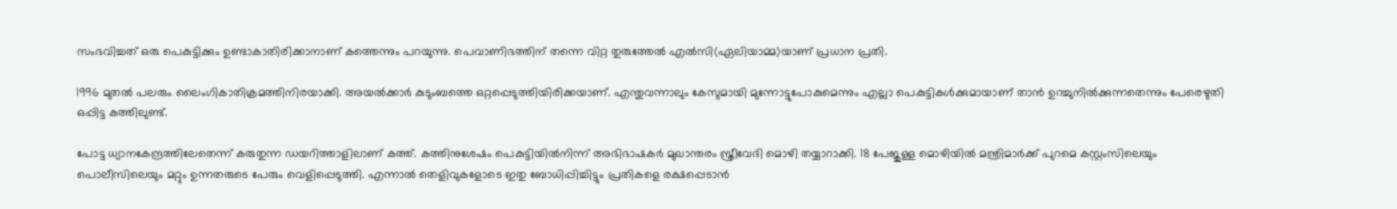സംഭവിച്ചത് ഒരു പെകുട്ടിക്കും ഉണ്ടാകാതിരിക്കാനാണ് കത്തെന്നും പറയുന്നു. പെവാണിഭത്തിന് തന്നെ വിറ്റ തുരുത്തേല്‍ എല്‍സി(ഏലിയാമ്മ)യാണ് പ്രധാന പ്രതി.

1996 മുതല്‍ പലരും ലൈംഗികാതിക്രമത്തിനിരയാക്കി. അയല്‍ക്കാര്‍ കുടുംബത്തെ ഒറ്റപ്പെടുത്തിയിരിക്കയാണ്. എന്തുവന്നാലും കേസുമായി മുന്നോട്ടുപോകുമെന്നും എല്ലാ പെകുട്ടികള്‍ക്കുമായാണ് താന്‍ ഉറച്ചുനില്‍ക്കുന്നതെന്നും പേരെഴുതി ഒപ്പിട്ട കത്തിലുണ്ട്.

പോട്ട ധ്യാനകേന്ദ്രത്തിലേതെന്ന് കരുതുന്ന ഡയറിത്താളിലാണ് കത്ത്. കത്തിനുശേഷം പെകുട്ടിയില്‍നിന്ന് അഭിഭാഷകര്‍ മുഖാന്തരം സ്ത്രീവേദി മൊഴി തയ്യാറാക്കി. 18 പേജുള്ള മൊഴിയില്‍ മന്ത്രിമാര്‍ക്ക് പുറമെ കസ്റ്റംസിലെയും പൊലീസിലെയും മറ്റും ഉന്നതരുടെ പേരും വെളിപ്പെടുത്തി. എന്നാല്‍ തെളിവുകളോടെ ഇതു ബോധിപ്പിച്ചിട്ടും പ്രതികളെ രക്ഷപ്പെടാന്‍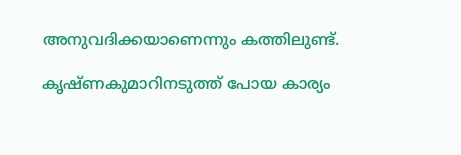അനുവദിക്കയാണെന്നും കത്തിലുണ്ട്.

കൃഷ്ണകുമാറിനടുത്ത് പോയ കാര്യം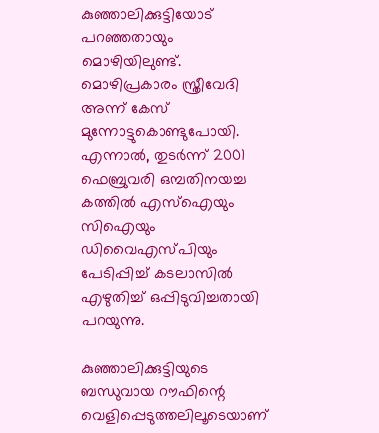കുഞ്ഞാലിക്കുട്ടിയോട് പറഞ്ഞതായും മൊഴിയിലുണ്ട്. മൊഴിപ്രകാരം സ്ത്രീവേദി അന്ന് കേസ് മുന്നോട്ടുകൊണ്ടുപോയി. എന്നാല്‍, തുടര്‍ന്ന് 2001 ഫെബ്രുവരി ഒമ്പതിനയച്ച കത്തില്‍ എസ്‌ഐയും സിഐയും ഡിവൈഎസ്പിയും പേടിപ്പിച്ച് കടലാസില്‍ എഴുതിച്ച് ഒപ്പിടുവിച്ചതായി പറയുന്നു.

കുഞ്ഞാലിക്കുട്ടിയുടെ ബന്ധുവായ റൗഫിന്റെ വെളിപ്പെടുത്തലിലൂടെയാണ്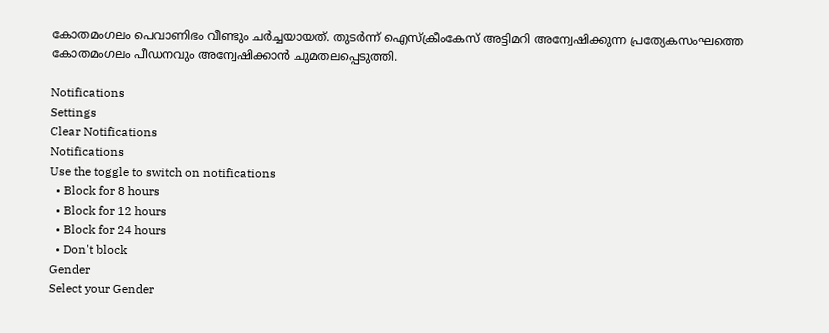കോതമംഗലം പെവാണിഭം വീണ്ടും ചര്‍ച്ചയായത്. തുടര്‍ന്ന് ഐസ്‌ക്രീംകേസ് അട്ടിമറി അന്വേഷിക്കുന്ന പ്രത്യേകസംഘത്തെ കോതമംഗലം പീഡനവും അന്വേഷിക്കാന്‍ ചുമതലപ്പെടുത്തി.

Notifications
Settings
Clear Notifications
Notifications
Use the toggle to switch on notifications
  • Block for 8 hours
  • Block for 12 hours
  • Block for 24 hours
  • Don't block
Gender
Select your Gender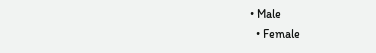• Male
  • Female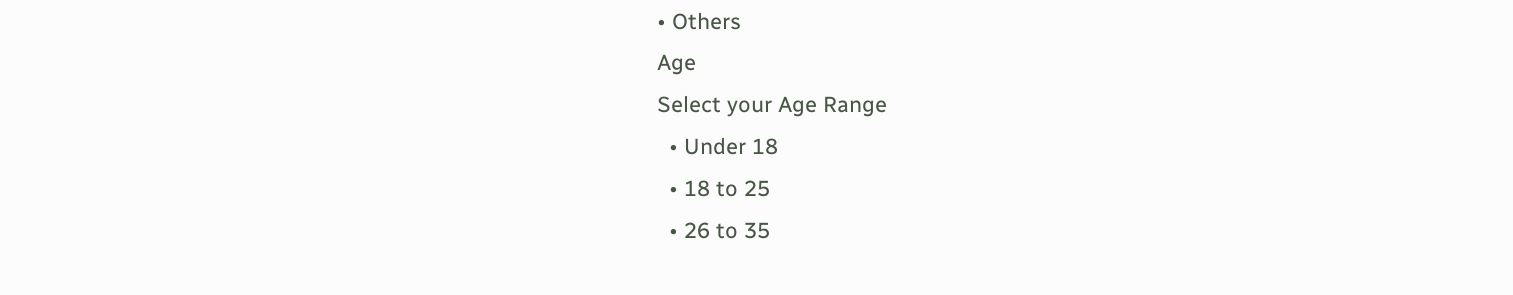• Others
Age
Select your Age Range
  • Under 18
  • 18 to 25
  • 26 to 35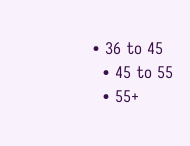• 36 to 45
  • 45 to 55
  • 55+